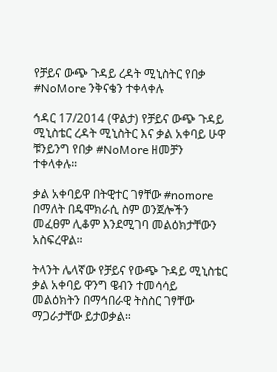የቻይና ውጭ ጉዳይ ረዳት ሚኒስትር የበቃ #NoMore ንቅናቄን ተቀላቀሉ

ኅዳር 17/2014 (ዋልታ) የቻይና ውጭ ጉዳይ ሚኒስቴር ረዳት ሚኒስትር እና ቃል አቀባይ ሁዋ ቹንይንግ የበቃ #NoMore ዘመቻን ተቀላቀሉ።

ቃል አቀባይዋ በትዊተር ገፃቸው #nomore በማለት በዴሞክራሲ ስም ወንጀሎችን መፈፀም ሊቆም እንደሚገባ መልዕክታቸውን አስፍረዋል።

ትላንት ሌላኛው የቻይና የውጭ ጉዳይ ሚኒስቴር ቃል አቀባይ ዋንግ ዌብን ተመሳሳይ መልዕክትን በማኅበራዊ ትስስር ገፃቸው ማጋራታቸው ይታወቃል።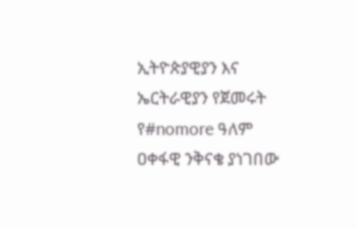ኢትዮጵያዊያን እና ኤርትራዊያን የጀመሩት የ#nomore ዓለም ዐቀፋዊ ንቅናቄ ያነገበው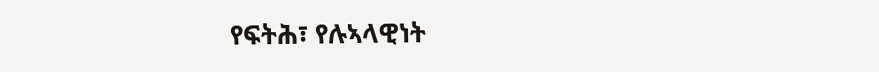የፍትሕ፣ የሉኣላዊነት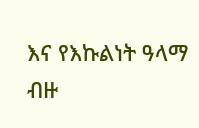እና የእኩልነት ዓላማ ብዙ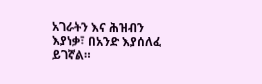አገራትን እና ሕዝብን እያነቃ፣ በአንድ እያሰለፈ ይገኛል።